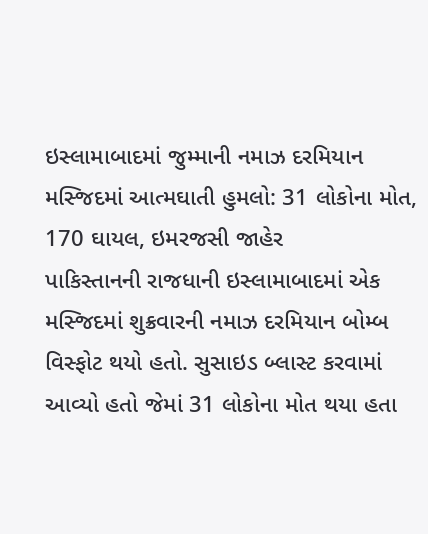ઇસ્લામાબાદમાં જુમ્માની નમાઝ દરમિયાન મસ્જિદમાં આત્મઘાતી હુમલો: 31 લોકોના મોત, 170 ઘાયલ, ઇમરજસી જાહેર
પાકિસ્તાનની રાજધાની ઇસ્લામાબાદમાં એક મસ્જિદમાં શુક્રવારની નમાઝ દરમિયાન બોમ્બ વિસ્ફોટ થયો હતો. સુસાઇડ બ્લાસ્ટ કરવામાં આવ્યો હતો જેમાં 31 લોકોના મોત થયા હતા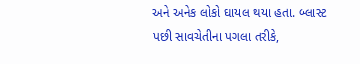અને અનેક લોકો ઘાયલ થયા હતા. બ્લાસ્ટ પછી સાવચેતીના પગલા તરીકે,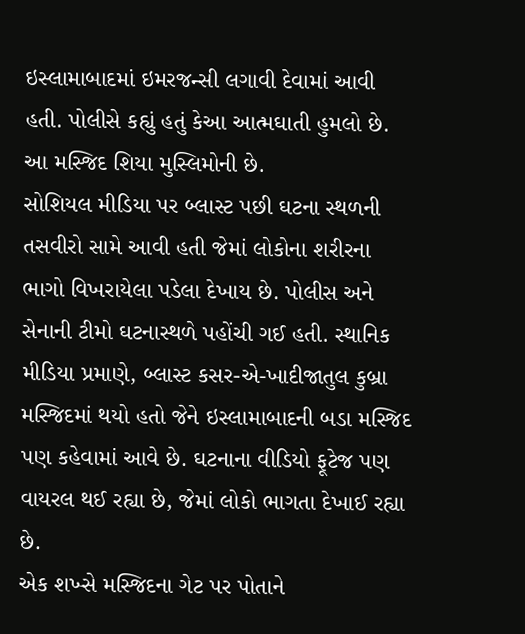ઇસ્લામાબાદમાં ઇમરજન્સી લગાવી દેવામાં આવી હતી. પોલીસે કહ્યું હતું કેઆ આત્મઘાતી હુમલો છે. આ મસ્જિદ શિયા મુસ્લિમોની છે.
સોશિયલ મીડિયા પર બ્લાસ્ટ પછી ઘટના સ્થળની તસવીરો સામે આવી હતી જેમાં લોકોના શરીરના ભાગો વિખરાયેલા પડેલા દેખાય છે. પોલીસ અને સેનાની ટીમો ઘટનાસ્થળે પહોંચી ગઈ હતી. સ્થાનિક મીડિયા પ્રમાણે, બ્લાસ્ટ કસર-એ-ખાદીજાતુલ કુબ્રા મસ્જિદમાં થયો હતો જેને ઇસ્લામાબાદની બડા મસ્જિદ પણ કહેવામાં આવે છે. ઘટનાના વીડિયો ફૂટેજ પણ વાયરલ થઈ રહ્યા છે, જેમાં લોકો ભાગતા દેખાઈ રહ્યા છે.
એક શખ્સે મસ્જિદના ગેટ પર પોતાને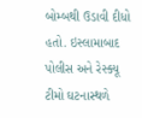બોમ્બથી ઉડાવી દીધો હતો. ઇસ્લામાબાદ પોલીસ અને રેસ્ક્યૂ ટીમો ઘટનાસ્થળે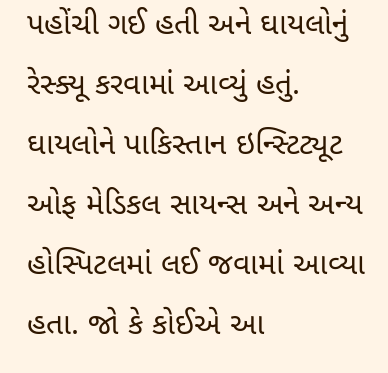પહોંચી ગઈ હતી અને ઘાયલોનું રેસ્ક્યૂ કરવામાં આવ્યું હતું. ઘાયલોને પાકિસ્તાન ઇન્સ્ટિટ્યૂટ ઓફ મેડિકલ સાયન્સ અને અન્ય હોસ્પિટલમાં લઈ જવામાં આવ્યા હતા. જો કે કોઈએ આ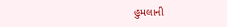હુમલાની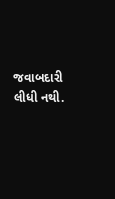જવાબદારી લીધી નથી.